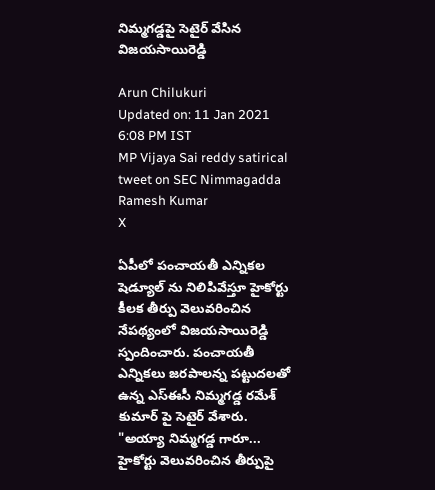నిమ్మగడ్డపై సెటైర్ వేసిన విజయసాయిరెడ్డి

Arun Chilukuri
Updated on: 11 Jan 2021 6:08 PM IST
MP Vijaya Sai reddy satirical tweet on SEC Nimmagadda Ramesh Kumar
X

ఏపీలో పంచాయతీ ఎన్నికల షెడ్యూల్ ను నిలిపివేస్తూ హైకోర్టు కీలక తీర్పు వెలువరించిన నేపథ్యంలో విజయసాయిరెడ్డి స్పందించారు. పంచాయతీ ఎన్నికలు జరపాలన్న పట్టుదలతో ఉన్న ఎస్ఈసీ నిమ్మగడ్డ రమేశ్ కుమార్ పై సెటైర్ వేశారు. "అయ్యా నిమ్మగడ్డ గారూ... హైకోర్టు వెలువరించిన తీర్పుపై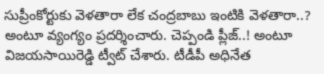సుప్రీంకోర్టుకు వెళతారా లేక చంద్రబాబు ఇంటికి వెళతారా..? అంటూ వ్యంగ్యం ప్రదర్శించారు. చెప్పండి ప్లీజ్..! అంటూ విజయసాయిరెడ్డి ట్వీట్ చేశారు. టీడీపీ అధినేత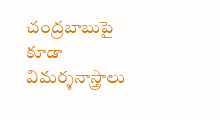చంద్రబాబుపై కూడా విమర్శనాస్త్రాలు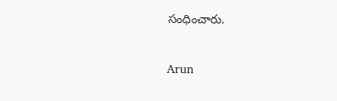సంధించారు.


Arun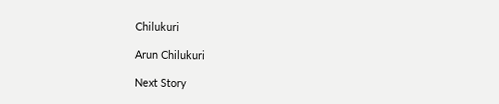Chilukuri

Arun Chilukuri

Next Story